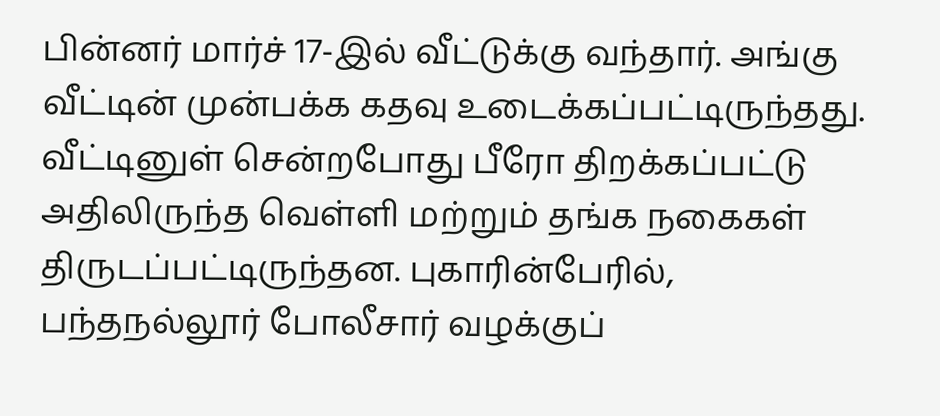பின்னர் மார்ச் 17-இல் வீட்டுக்கு வந்தார். அங்கு வீட்டின் முன்பக்க கதவு உடைக்கப்பட்டிருந்தது. வீட்டினுள் சென்றபோது பீரோ திறக்கப்பட்டு அதிலிருந்த வெள்ளி மற்றும் தங்க நகைகள் திருடப்பட்டிருந்தன. புகாரின்பேரில், பந்தநல்லூர் போலீசார் வழக்குப்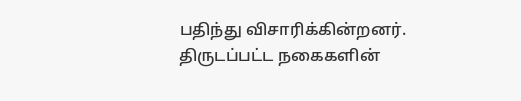பதிந்து விசாரிக்கின்றனர். திருடப்பட்ட நகைகளின்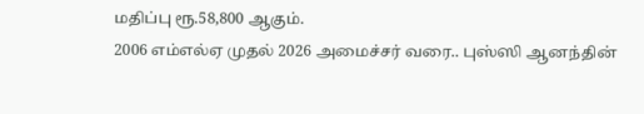மதிப்பு ரூ.58,800 ஆகும்.
2006 எம்எல்ஏ முதல் 2026 அமைச்சர் வரை.. புஸ்ஸி ஆனந்தின்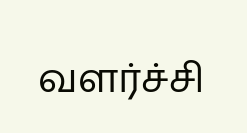வளர்ச்சி